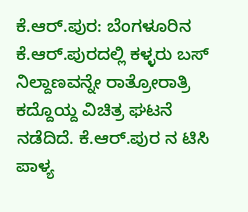ಕೆ.ಆರ್.ಪುರ: ಬೆಂಗಳೂರಿನ ಕೆ.ಆರ್.ಪುರದಲ್ಲಿ ಕಳ್ಳರು ಬಸ್ ನಿಲ್ದಾಣವನ್ನೇ ರಾತ್ರೋರಾತ್ರಿ ಕದ್ದೊಯ್ದ ವಿಚಿತ್ರ ಘಟನೆ ನಡೆದಿದೆ. ಕೆ.ಆರ್.ಪುರ ನ ಟಿಸಿ ಪಾಳ್ಯ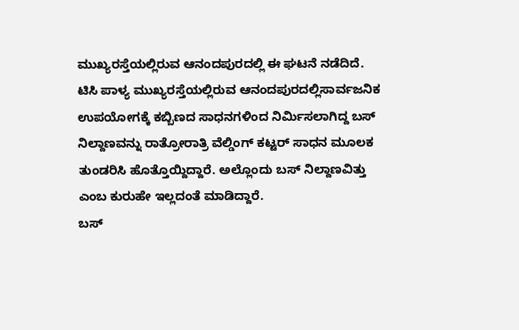ಮುಖ್ಯರಸ್ತೆಯಲ್ಲಿರುವ ಆನಂದಪುರದಲ್ಲಿ ಈ ಘಟನೆ ನಡೆದಿದೆ.
ಟಿಸಿ ಪಾಳ್ಯ ಮುಖ್ಯರಸ್ತೆಯಲ್ಲಿರುವ ಆನಂದಪುರದಲ್ಲಿಸಾರ್ವಜನಿಕ ಉಪಯೋಗಕ್ಕೆ ಕಬ್ಬಿಣದ ಸಾಧನಗಳಿಂದ ನಿರ್ಮಿಸಲಾಗಿದ್ದ ಬಸ್ ನಿಲ್ದಾಣವನ್ನು ರಾತ್ರೋರಾತ್ರಿ ವೆಲ್ಡಿಂಗ್ ಕಟ್ಟರ್ ಸಾಧನ ಮೂಲಕ ತುಂಡರಿಸಿ ಹೊತ್ತೊಯ್ದಿದ್ದಾರೆ. ಅಲ್ಲೊಂದು ಬಸ್ ನಿಲ್ದಾಣವಿತ್ತು ಎಂಬ ಕುರುಹೇ ಇಲ್ಲದಂತೆ ಮಾಡಿದ್ದಾರೆ.
ಬಸ್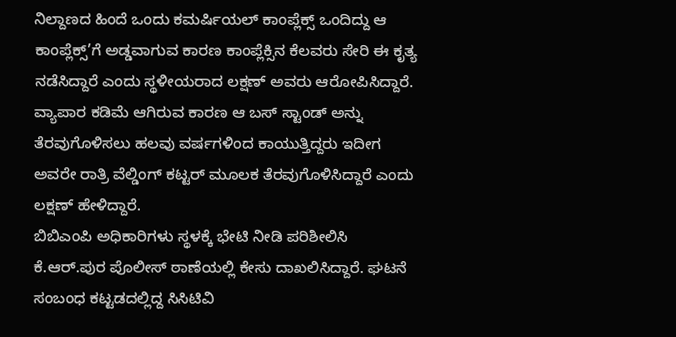ನಿಲ್ದಾಣದ ಹಿಂದೆ ಒಂದು ಕಮರ್ಷಿಯಲ್ ಕಾಂಪ್ಲೆಕ್ಸ್ ಒಂದಿದ್ದು ಆ ಕಾಂಪ್ಲೆಕ್ಸ್’ಗೆ ಅಡ್ಡವಾಗುವ ಕಾರಣ ಕಾಂಪ್ಲೆಕ್ಸಿನ ಕೆಲವರು ಸೇರಿ ಈ ಕೃತ್ಯ ನಡೆಸಿದ್ದಾರೆ ಎಂದು ಸ್ಥಳೀಯರಾದ ಲಕ್ಷಣ್ ಅವರು ಆರೋಪಿಸಿದ್ದಾರೆ. ವ್ಯಾಪಾರ ಕಡಿಮೆ ಆಗಿರುವ ಕಾರಣ ಆ ಬಸ್ ಸ್ಟಾಂಡ್ ಅನ್ನು ತೆರವುಗೊಳಿಸಲು ಹಲವು ವರ್ಷಗಳಿಂದ ಕಾಯುತ್ತಿದ್ದರು ಇದೀಗ ಅವರೇ ರಾತ್ರಿ ವೆಲ್ಡಿಂಗ್ ಕಟ್ಟರ್ ಮೂಲಕ ತೆರವುಗೊಳಿಸಿದ್ದಾರೆ ಎಂದು ಲಕ್ಷಣ್ ಹೇಳಿದ್ದಾರೆ.
ಬಿಬಿಎಂಪಿ ಅಧಿಕಾರಿಗಳು ಸ್ಥಳಕ್ಕೆ ಭೇಟಿ ನೀಡಿ ಪರಿಶೀಲಿಸಿ ಕೆ.ಆರ್.ಪುರ ಪೊಲೀಸ್ ಠಾಣೆಯಲ್ಲಿ ಕೇಸು ದಾಖಲಿಸಿದ್ದಾರೆ. ಘಟನೆ ಸಂಬಂಧ ಕಟ್ಟಡದಲ್ಲಿದ್ದ ಸಿಸಿಟಿವಿ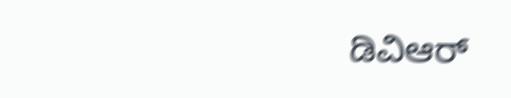ಡಿವಿಆರ್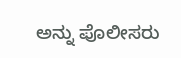ಅನ್ನು ಪೊಲೀಸರು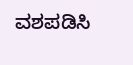ವಶಪಡಿಸಿ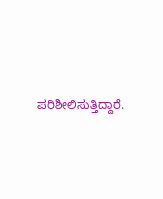ಪರಿಶೀಲಿಸುತ್ತಿದ್ದಾರೆ.